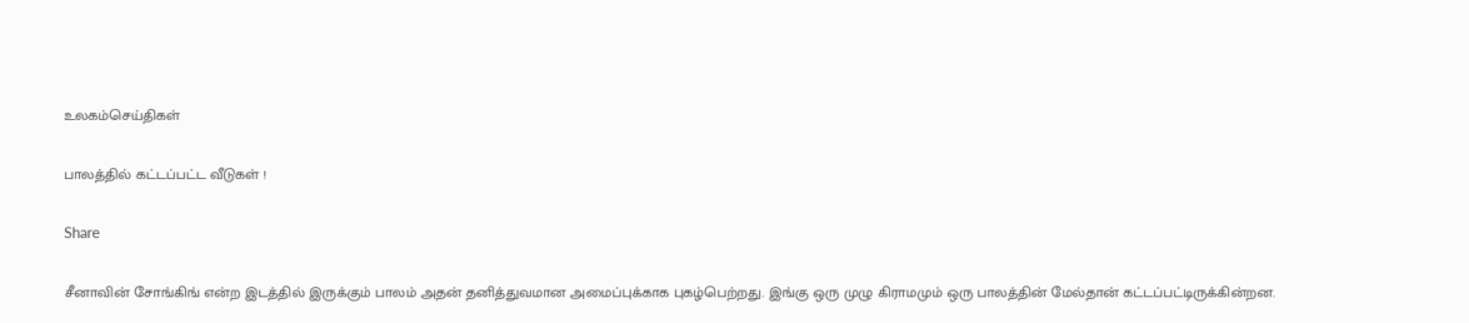உலகம்செய்திகள்

பாலத்தில் கட்டப்பட்ட வீடுகள் !

Share

சீனாவின் சோங்கிங் என்ற இடத்தில் இருக்கும் பாலம் அதன் தனித்துவமான அமைப்புக்காக புகழ்பெற்றது. இங்கு ஒரு முழு கிராமமும் ஒரு பாலத்தின் மேல்தான் கட்டப்பட்டிருக்கின்றன.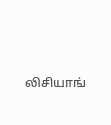லிசியாங்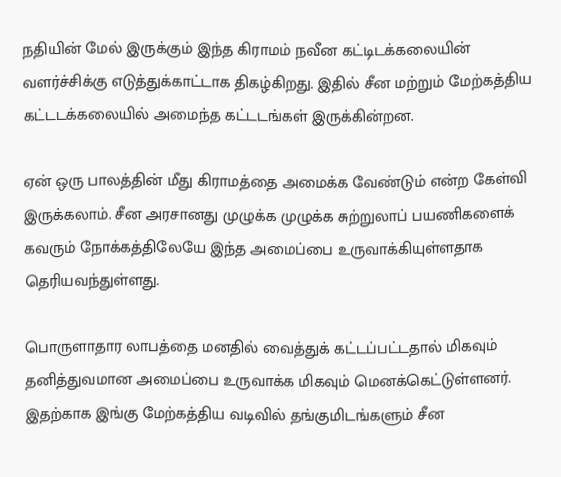நதியின் மேல் இருக்கும் இந்த கிராமம் நவீன கட்டிடக்கலையின் வளர்ச்சிக்கு எடுத்துக்காட்டாக திகழ்கிறது. இதில் சீன மற்றும் மேற்கத்திய கட்டடக்கலையில் அமைந்த கட்டடங்கள் இருக்கின்றன.

ஏன் ஒரு பாலத்தின் மீது கிராமத்தை அமைக்க வேண்டும் என்ற கேள்வி இருக்கலாம். சீன அரசானது முழுக்க முழுக்க சுற்றுலாப் பயணிகளைக் கவரும் நோக்கத்திலேயே இந்த அமைப்பை உருவாக்கியுள்ளதாக தெரியவந்துள்ளது.

பொருளாதார லாபத்தை மனதில் வைத்துக் கட்டப்பட்டதால் மிகவும் தனித்துவமான அமைப்பை உருவாக்க மிகவும் மெனக்கெட்டுள்ளனர். இதற்காக இங்கு மேற்கத்திய வடிவில் தங்குமிடங்களும் சீன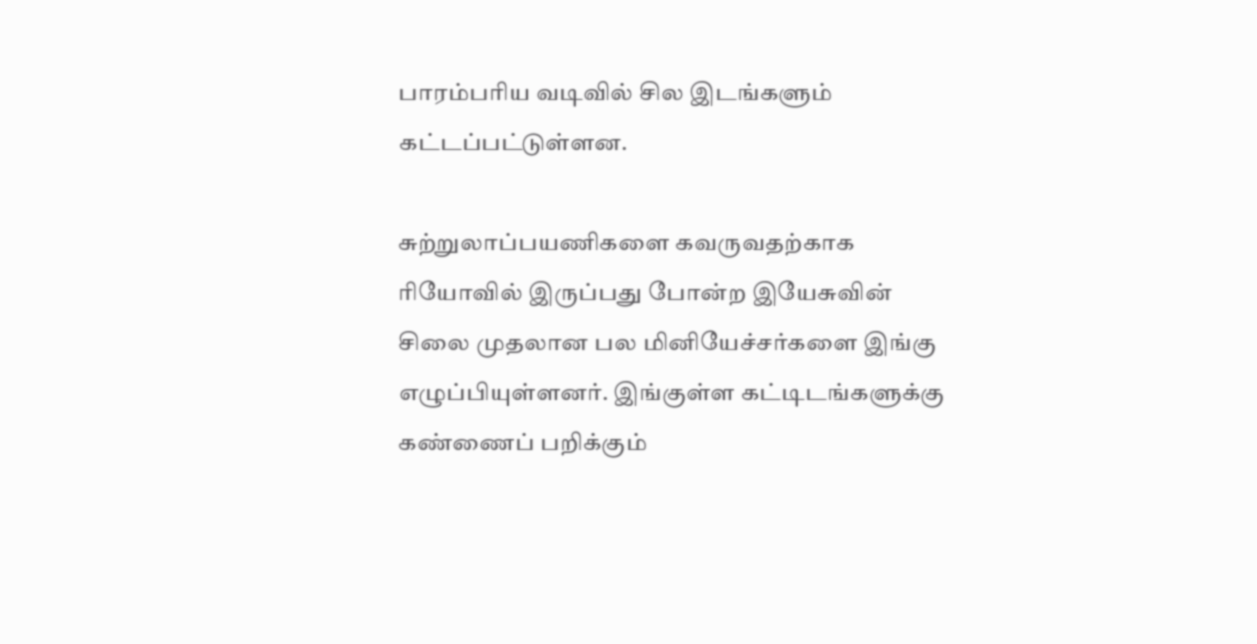பாரம்பரிய வடிவில் சில இடங்களும் கட்டப்பட்டுள்ளன.

சுற்றுலாப்பயணிகளை கவருவதற்காக ரியோவில் இருப்பது போன்ற இயேசுவின் சிலை முதலான பல மினியேச்சர்களை இங்கு எழுப்பியுள்ளனர். இங்குள்ள கட்டிடங்களுக்கு கண்ணைப் பறிக்கும்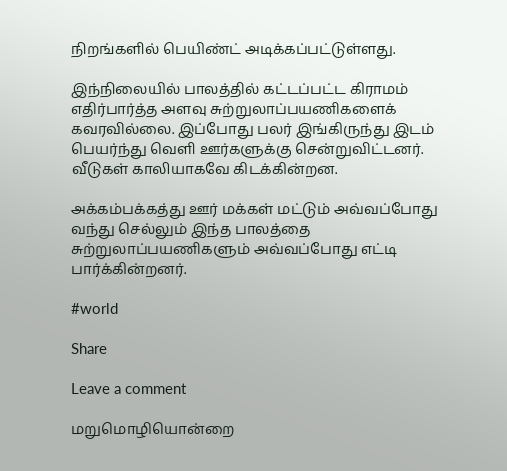நிறங்களில் பெயிண்ட் அடிக்கப்பட்டுள்ளது.

இந்நிலையில் பாலத்தில் கட்டப்பட்ட கிராமம் எதிர்பார்த்த அளவு சுற்றுலாப்பயணிகளைக் கவரவில்லை. இப்போது பலர் இங்கிருந்து இடம் பெயர்ந்து வெளி ஊர்களுக்கு சென்றுவிட்டனர். வீடுகள் காலியாகவே கிடக்கின்றன.

அக்கம்பக்கத்து ஊர் மக்கள் மட்டும் அவ்வப்போது வந்து செல்லும் இந்த பாலத்தை சுற்றுலாப்பயணிகளும் அவ்வப்போது எட்டி பார்க்கின்றனர்.

#world

Share

Leave a comment

மறுமொழியொன்றை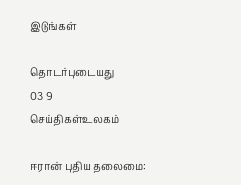இடுங்கள்

தொடர்புடையது
03 9
செய்திகள்உலகம்

ஈரான் புதிய தலைமை: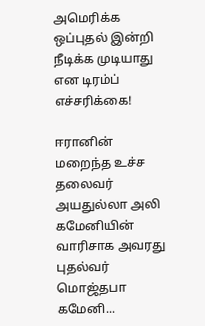அமெரிக்க ஒப்புதல் இன்றி நீடிக்க முடியாது என டிரம்ப் எச்சரிக்கை!

ஈரானின் மறைந்த உச்ச தலைவர் அயதுல்லா அலி கமேனியின் வாரிசாக அவரது புதல்வர் மொஜ்தபா கமேனி...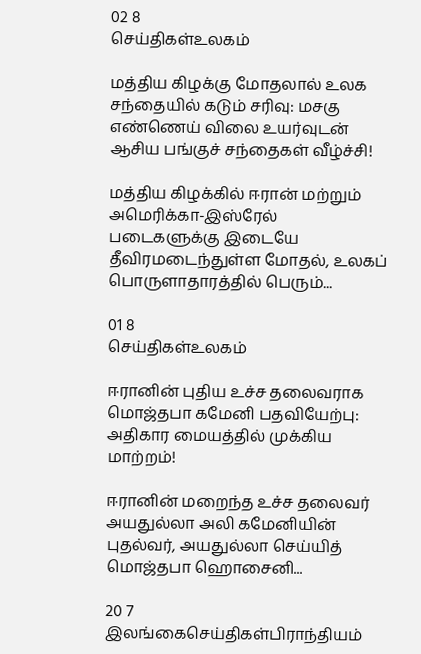02 8
செய்திகள்உலகம்

மத்திய கிழக்கு மோதலால் உலக சந்தையில் கடும் சரிவு: மசகு எண்ணெய் விலை உயர்வுடன் ஆசிய பங்குச் சந்தைகள் வீழ்ச்சி!

மத்திய கிழக்கில் ஈரான் மற்றும் அமெரிக்கா-இஸ்ரேல் படைகளுக்கு இடையே தீவிரமடைந்துள்ள மோதல், உலகப் பொருளாதாரத்தில் பெரும்...

01 8
செய்திகள்உலகம்

ஈரானின் புதிய உச்ச தலைவராக மொஜ்தபா கமேனி பதவியேற்பு: அதிகார மையத்தில் முக்கிய மாற்றம்!

ஈரானின் மறைந்த உச்ச தலைவர் அயதுல்லா அலி கமேனியின் புதல்வர், அயதுல்லா செய்யித் மொஜ்தபா ஹொசைனி...

20 7
இலங்கைசெய்திகள்பிராந்தியம்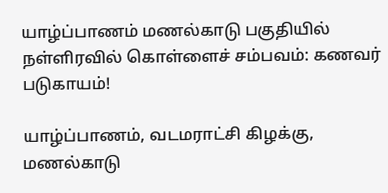யாழ்ப்பாணம் மணல்காடு பகுதியில் நள்ளிரவில் கொள்ளைச் சம்பவம்: கணவர் படுகாயம்!

யாழ்ப்பாணம், வடமராட்சி கிழக்கு, மணல்காடு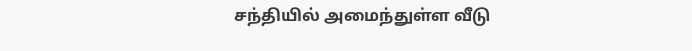சந்தியில் அமைந்துள்ள வீடு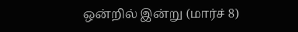ஒன்றில் இன்று (மார்ச் 8)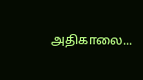அதிகாலை...